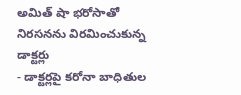అమిత్ షా భరోసాతో నిరసనను విరమించుకున్న డాక్టర్లు
- డాక్టర్లపై కరోనా బాధితుల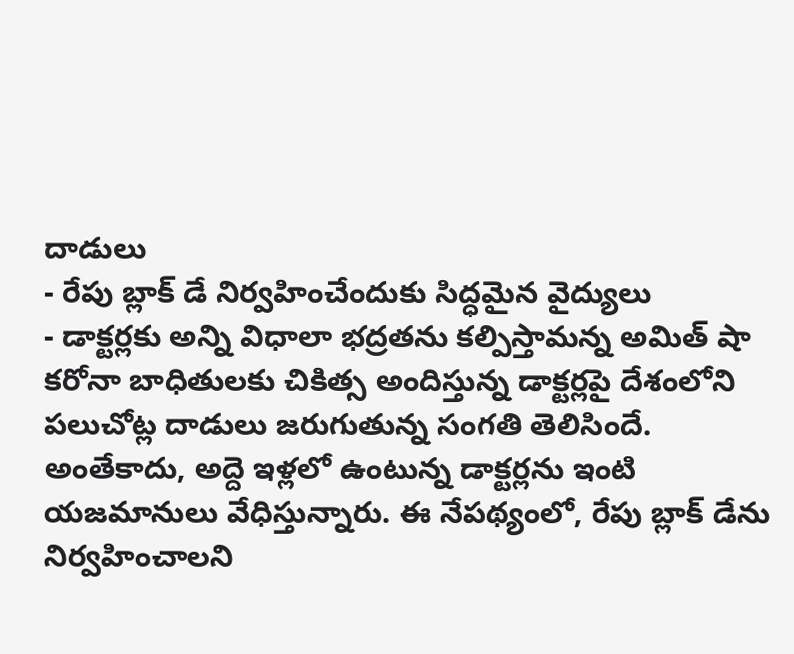దాడులు
- రేపు బ్లాక్ డే నిర్వహించేందుకు సిద్ధమైన వైద్యులు
- డాక్టర్లకు అన్ని విధాలా భద్రతను కల్పిస్తామన్న అమిత్ షా
కరోనా బాధితులకు చికిత్స అందిస్తున్న డాక్టర్లపై దేశంలోని పలుచోట్ల దాడులు జరుగుతున్న సంగతి తెలిసిందే. అంతేకాదు, అద్దె ఇళ్లలో ఉంటున్న డాక్టర్లను ఇంటి యజమానులు వేధిస్తున్నారు. ఈ నేపథ్యంలో, రేపు బ్లాక్ డేను నిర్వహించాలని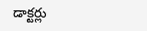డాక్టర్లు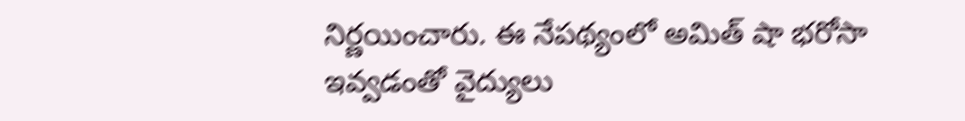నిర్ణయించారు. ఈ నేపథ్యంలో అమిత్ షా భరోసా ఇవ్వడంతో వైద్యులు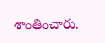శాంతించారు.